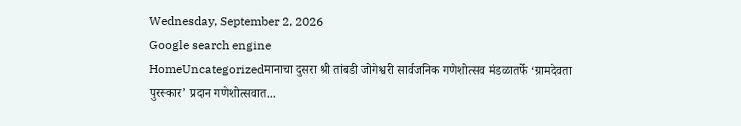Wednesday, September 2, 2026
Google search engine
HomeUncategorizedमानाचा दुसरा श्री तांबडी जोगेश्वरी सार्वजनिक गणेशोत्सव मंडळातर्फे ‘ग्रामदेवता पुरस्कार’ प्रदान गणेशोत्सवात...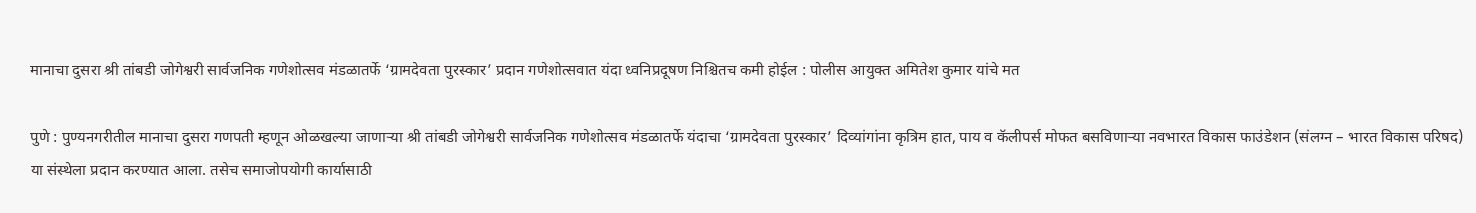मानाचा दुसरा श्री तांबडी जोगेश्वरी सार्वजनिक गणेशोत्सव मंडळातर्फे ‘ग्रामदेवता पुरस्कार’ प्रदान गणेशोत्सवात यंदा ध्वनिप्रदूषण निश्चितच कमी होईल : पोलीस आयुक्त अमितेश कुमार यांचे मत

पुणे : पुण्यनगरीतील मानाचा दुसरा गणपती म्हणून ओळखल्या जाणाऱ्या श्री तांबडी जोगेश्वरी सार्वजनिक गणेशोत्सव मंडळातर्फे यंदाचा ‘ग्रामदेवता पुरस्कार’ दिव्यांगांना कृत्रिम हात, पाय व कॅलीपर्स मोफत बसविणाऱ्या नवभारत विकास फाउंडेशन (संलग्न – भारत विकास परिषद) या संस्थेला प्रदान करण्यात आला. तसेच समाजोपयोगी कार्यासाठी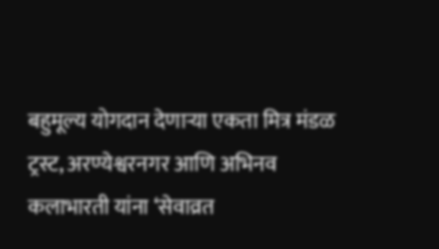बहुमूल्य योगदान देणाऱ्या एकता मित्र मंडळ ट्रस्ट, अरण्येश्वरनगर आणि अभिनव कलाभारती यांना ‘सेवाव्रत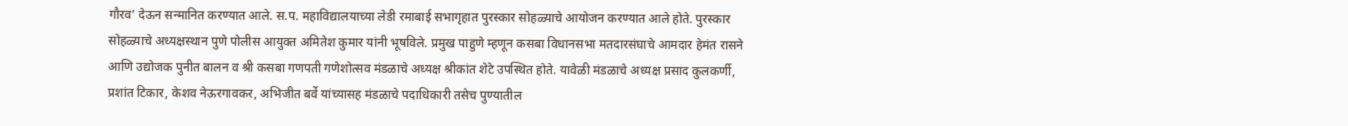गौरव’ देऊन सन्मानित करण्यात आले. स.प. महाविद्यालयाच्या लेडी रमाबाई सभागृहात पुरस्कार सोहळ्याचे आयोजन करण्यात आले होते. पुरस्कार सोहळ्याचे अध्यक्षस्थान पुणे पोलीस आयुक्त अमितेश कुमार यांनी भूषविले. प्रमुख पाहुणे म्हणून कसबा विधानसभा मतदारसंघाचे आमदार हेमंत रासने आणि उद्योजक पुनीत बालन व श्री कसबा गणपती गणेशोत्सव मंडळाचे अध्यक्ष श्रीकांत शेटे उपस्थित होते. यावेळी मंडळाचे अध्यक्ष प्रसाद कुलकर्णी, प्रशांत टिकार, केशव नेऊरगावकर, अभिजीत बर्वे यांच्यासह मंडळाचे पदाधिकारी तसेच पुण्यातील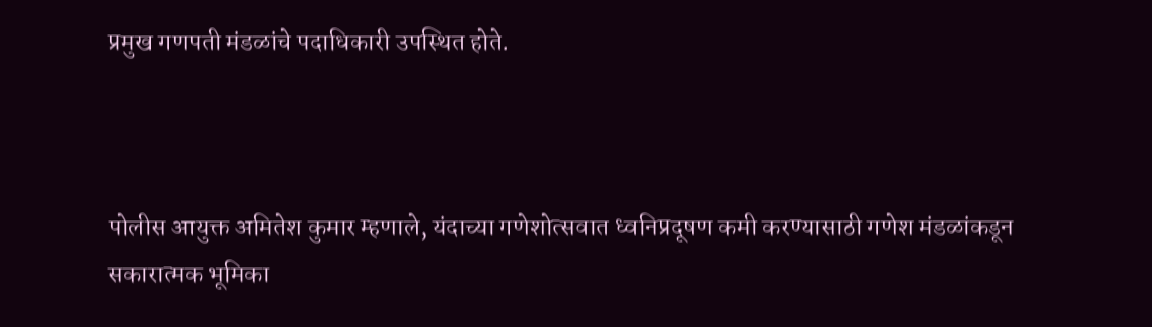प्रमुख गणपती मंडळांचे पदाधिकारी उपस्थित होते.



पोलीस आयुक्त अमितेश कुमार म्हणाले, यंदाच्या गणेशोत्सवात ध्वनिप्रदूषण कमी करण्यासाठी गणेश मंडळांकडून सकारात्मक भूमिका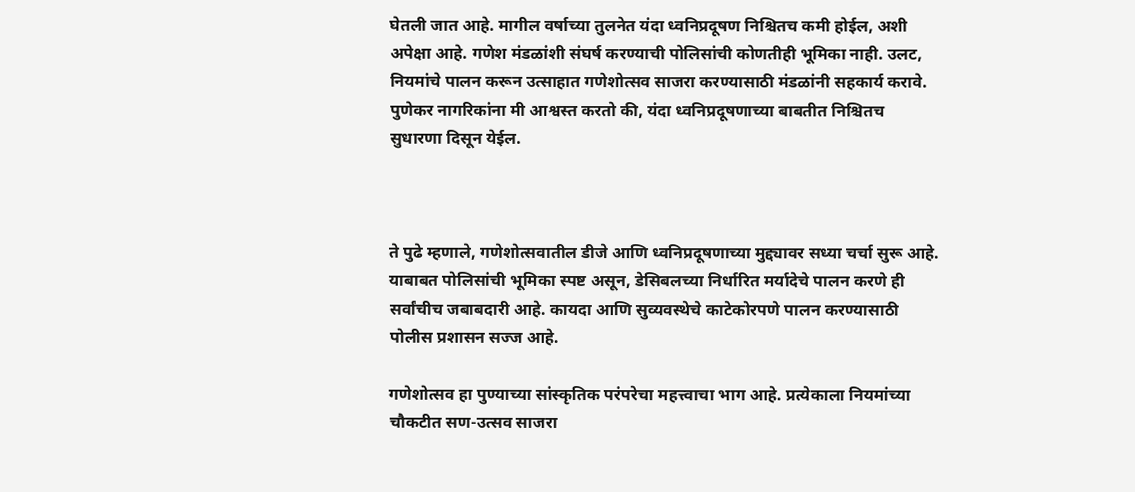घेतली जात आहे. मागील वर्षाच्या तुलनेत यंदा ध्वनिप्रदूषण निश्चितच कमी होईल, अशी अपेक्षा आहे. गणेश मंडळांशी संघर्ष करण्याची पोलिसांची कोणतीही भूमिका नाही. उलट, नियमांचे पालन करून उत्साहात गणेशोत्सव साजरा करण्यासाठी मंडळांनी सहकार्य करावे. पुणेकर नागरिकांना मी आश्वस्त करतो की, यंदा ध्वनिप्रदूषणाच्या बाबतीत निश्चितच सुधारणा दिसून येईल.



ते पुढे म्हणाले, गणेशोत्सवातील डीजे आणि ध्वनिप्रदूषणाच्या मुद्द्यावर सध्या चर्चा सुरू आहे. याबाबत पोलिसांची भूमिका स्पष्ट असून, डेसिबलच्या निर्धारित मर्यादेचे पालन करणे ही सर्वांचीच जबाबदारी आहे. कायदा आणि सुव्यवस्थेचे काटेकोरपणे पालन करण्यासाठी पोलीस प्रशासन सज्ज आहे.

गणेशोत्सव हा पुण्याच्या सांस्कृतिक परंपरेचा महत्त्वाचा भाग आहे. प्रत्येकाला नियमांच्या चौकटीत सण-उत्सव साजरा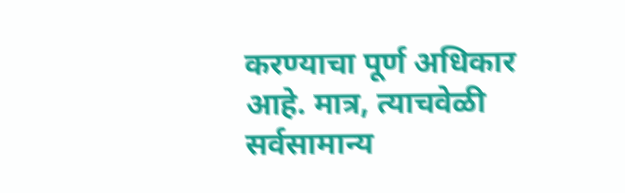करण्याचा पूर्ण अधिकार आहे. मात्र, त्याचवेळी सर्वसामान्य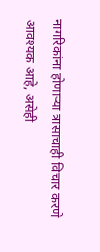नागरिकांना होणाऱ्या त्रासाचाही विचार करणे आवश्यक आहे, असेही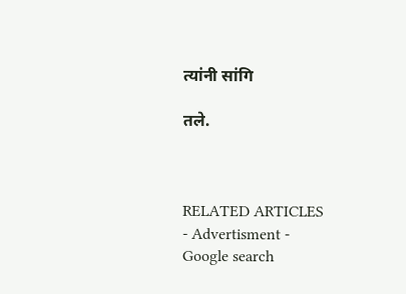त्यांनी सांगि

तले.



RELATED ARTICLES
- Advertisment -
Google search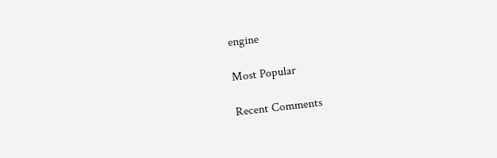engine

Most Popular

Recent Comments